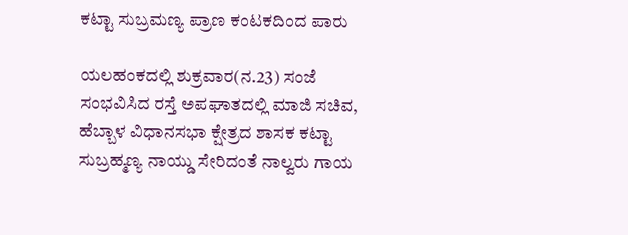ಕಟ್ಟಾ ಸುಬ್ರಮಣ್ಯ ಪ್ರಾಣ ಕಂಟಕದಿಂದ ಪಾರು

ಯಲಹಂಕದಲ್ಲಿ ಶುಕ್ರವಾರ(ನ.23) ಸಂಜೆ ಸಂಭವಿಸಿದ ರಸ್ತೆ ಅಪಘಾತದಲ್ಲಿ ಮಾಜಿ ಸಚಿವ, ಹೆಬ್ಬಾಳ ವಿಧಾನಸಭಾ ಕ್ಷೇತ್ರದ ಶಾಸಕ ಕಟ್ಟಾ ಸುಬ್ರಹ್ಮಣ್ಯ ನಾಯ್ಡು ಸೇರಿದಂತೆ ನಾಲ್ವರು ಗಾಯ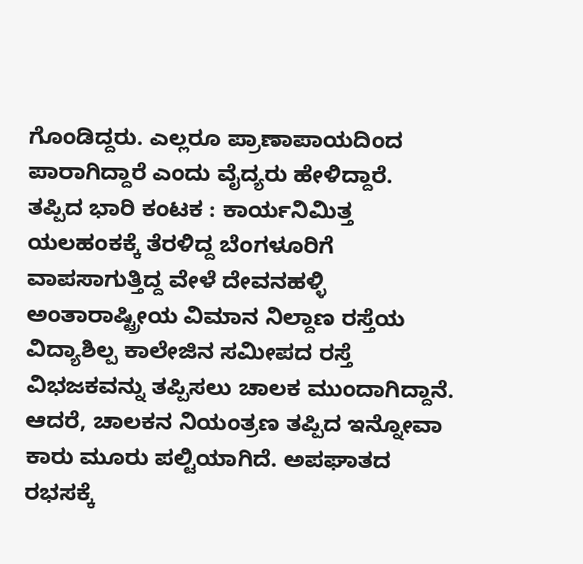ಗೊಂಡಿದ್ದರು. ಎಲ್ಲರೂ ಪ್ರಾಣಾಪಾಯದಿಂದ ಪಾರಾಗಿದ್ದಾರೆ ಎಂದು ವೈದ್ಯರು ಹೇಳಿದ್ದಾರೆ.
ತಪ್ಪಿದ ಭಾರಿ ಕಂಟಕ : ಕಾರ್ಯನಿಮಿತ್ತ ಯಲಹಂಕಕ್ಕೆ ತೆರಳಿದ್ದ ಬೆಂಗಳೂರಿಗೆ ವಾಪಸಾಗುತ್ತಿದ್ದ ವೇಳೆ ದೇವನಹಳ್ಳಿ ಅಂತಾರಾಷ್ಟ್ರೀಯ ವಿಮಾನ ನಿಲ್ದಾಣ ರಸ್ತೆಯ ವಿದ್ಯಾಶಿಲ್ಪ ಕಾಲೇಜಿನ ಸಮೀಪದ ರಸ್ತೆ ವಿಭಜಕವನ್ನು ತಪ್ಪಿಸಲು ಚಾಲಕ ಮುಂದಾಗಿದ್ದಾನೆ.
ಆದರೆ, ಚಾಲಕನ ನಿಯಂತ್ರಣ ತಪ್ಪಿದ ಇನ್ನೋವಾ ಕಾರು ಮೂರು ಪಲ್ಟಿಯಾಗಿದೆ. ಅಪಘಾತದ ರಭಸಕ್ಕೆ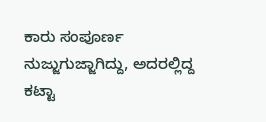ಕಾರು ಸಂಪೂರ್ಣ ನುಜ್ಜುಗುಜ್ಜಾಗಿದ್ದು, ಅದರಲ್ಲಿದ್ದ ಕಟ್ಟಾ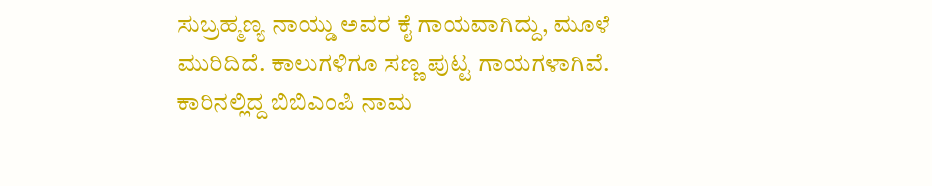ಸುಬ್ರಹ್ಮಣ್ಯ ನಾಯ್ಡು ಅವರ ಕೈ ಗಾಯವಾಗಿದ್ದು, ಮೂಳೆ ಮುರಿದಿದೆ. ಕಾಲುಗಳಿಗೂ ಸಣ್ಣ ಪುಟ್ಟ ಗಾಯಗಳಾಗಿವೆ.
ಕಾರಿನಲ್ಲಿದ್ದ ಬಿಬಿಎಂಪಿ ನಾಮ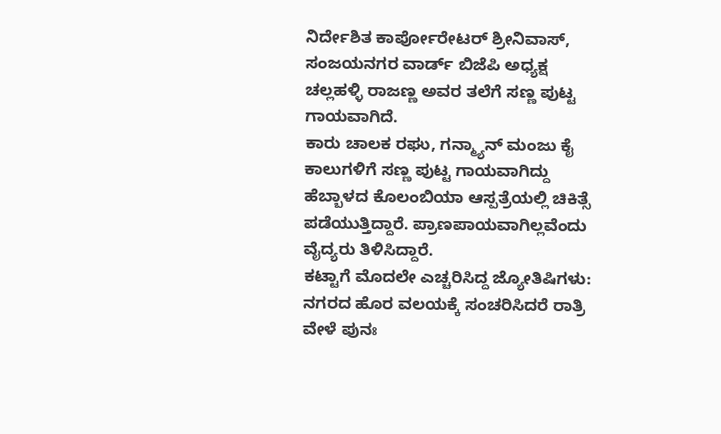ನಿರ್ದೇಶಿತ ಕಾರ್ಪೋರೇಟರ್ ಶ್ರೀನಿವಾಸ್, ಸಂಜಯನಗರ ವಾರ್ಡ್ ಬಿಜೆಪಿ ಅಧ್ಯಕ್ಷ ಚಲ್ಲಹಳ್ಳಿ ರಾಜಣ್ಣ ಅವರ ತಲೆಗೆ ಸಣ್ಣ ಪುಟ್ಟ ಗಾಯವಾಗಿದೆ.
ಕಾರು ಚಾಲಕ ರಘು, ಗನ್ಮ್ಯಾನ್ ಮಂಜು ಕೈ ಕಾಲುಗಳಿಗೆ ಸಣ್ಣ ಪುಟ್ಟ ಗಾಯವಾಗಿದ್ದು ಹೆಬ್ಬಾಳದ ಕೊಲಂಬಿಯಾ ಆಸ್ಪತ್ರೆಯಲ್ಲಿ ಚಿಕಿತ್ಸೆ ಪಡೆಯುತ್ತಿದ್ದಾರೆ. ಪ್ರಾಣಪಾಯವಾಗಿಲ್ಲವೆಂದು ವೈದ್ಯರು ತಿಳಿಸಿದ್ದಾರೆ.
ಕಟ್ಟಾಗೆ ಮೊದಲೇ ಎಚ್ಚರಿಸಿದ್ದ ಜ್ಯೋತಿಷಿಗಳು: ನಗರದ ಹೊರ ವಲಯಕ್ಕೆ ಸಂಚರಿಸಿದರೆ ರಾತ್ರಿ ವೇಳೆ ಪುನಃ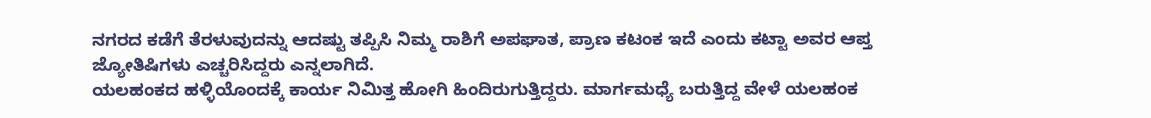ನಗರದ ಕಡೆಗೆ ತೆರಳುವುದನ್ನು ಆದಷ್ಟು ತಪ್ಪಿಸಿ ನಿಮ್ಮ ರಾಶಿಗೆ ಅಪಘಾತ, ಪ್ರಾಣ ಕಟಂಕ ಇದೆ ಎಂದು ಕಟ್ಟಾ ಅವರ ಆಪ್ತ ಜ್ಯೋತಿಷಿಗಳು ಎಚ್ಚರಿಸಿದ್ದರು ಎನ್ನಲಾಗಿದೆ.
ಯಲಹಂಕದ ಹಳ್ಳಿಯೊಂದಕ್ಕೆ ಕಾರ್ಯ ನಿಮಿತ್ತ ಹೋಗಿ ಹಿಂದಿರುಗುತ್ತಿದ್ದರು. ಮಾರ್ಗಮಧ್ಯೆ ಬರುತ್ತಿದ್ದ ವೇಳೆ ಯಲಹಂಕ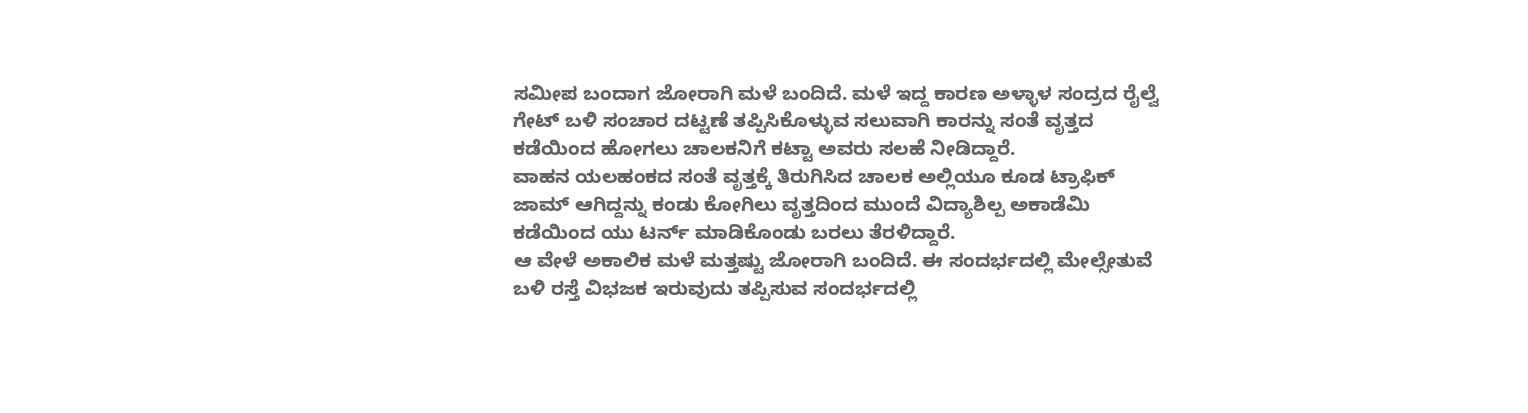ಸಮೀಪ ಬಂದಾಗ ಜೋರಾಗಿ ಮಳೆ ಬಂದಿದೆ. ಮಳೆ ಇದ್ದ ಕಾರಣ ಅಳ್ಳಾಳ ಸಂದ್ರದ ರೈಲ್ವೆ ಗೇಟ್ ಬಳಿ ಸಂಚಾರ ದಟ್ಟಣೆ ತಪ್ಪಿಸಿಕೊಳ್ಳುವ ಸಲುವಾಗಿ ಕಾರನ್ನು ಸಂತೆ ವೃತ್ತದ ಕಡೆಯಿಂದ ಹೋಗಲು ಚಾಲಕನಿಗೆ ಕಟ್ಟಾ ಅವರು ಸಲಹೆ ನೀಡಿದ್ದಾರೆ.
ವಾಹನ ಯಲಹಂಕದ ಸಂತೆ ವೃತ್ತಕ್ಕೆ ತಿರುಗಿಸಿದ ಚಾಲಕ ಅಲ್ಲಿಯೂ ಕೂಡ ಟ್ರಾಫಿಕ್ ಜಾಮ್ ಆಗಿದ್ದನ್ನು ಕಂಡು ಕೋಗಿಲು ವೃತ್ತದಿಂದ ಮುಂದೆ ವಿದ್ಯಾಶಿಲ್ಪ ಅಕಾಡೆಮಿ ಕಡೆಯಿಂದ ಯು ಟರ್ನ್ ಮಾಡಿಕೊಂಡು ಬರಲು ತೆರಳಿದ್ದಾರೆ.
ಆ ವೇಳೆ ಅಕಾಲಿಕ ಮಳೆ ಮತ್ತಷ್ಟು ಜೋರಾಗಿ ಬಂದಿದೆ. ಈ ಸಂದರ್ಭದಲ್ಲಿ ಮೇಲ್ಸೇತುವೆ ಬಳಿ ರಸ್ತೆ ವಿಭಜಕ ಇರುವುದು ತಪ್ಪಿಸುವ ಸಂದರ್ಭದಲ್ಲಿ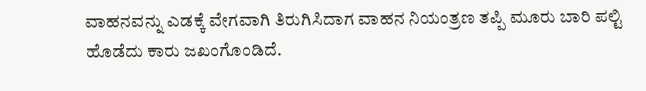ವಾಹನವನ್ನು ಎಡಕ್ಕೆ ವೇಗವಾಗಿ ತಿರುಗಿಸಿದಾಗ ವಾಹನ ನಿಯಂತ್ರಣ ತಪ್ಪಿ ಮೂರು ಬಾರಿ ಪಲ್ಟಿ ಹೊಡೆದು ಕಾರು ಜಖಂಗೊಂಡಿದೆ.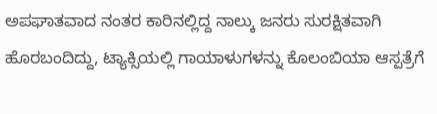ಅಪಘಾತವಾದ ನಂತರ ಕಾರಿನಲ್ಲಿದ್ದ ನಾಲ್ಕು ಜನರು ಸುರಕ್ಷಿತವಾಗಿ ಹೊರಬಂದಿದ್ದು, ಟ್ಯಾಕ್ಸಿಯಲ್ಲಿ ಗಾಯಾಳುಗಳನ್ನು ಕೊಲಂಬಿಯಾ ಆಸ್ಪತ್ರೆಗೆ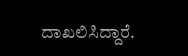ದಾಖಲಿಸಿದ್ದಾರೆ.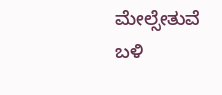ಮೇಲ್ಸೇತುವೆ ಬಳಿ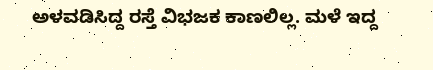ಅಳವಡಿಸಿದ್ದ ರಸ್ತೆ ವಿಭಜಕ ಕಾಣಲಿಲ್ಲ. ಮಳೆ ಇದ್ದ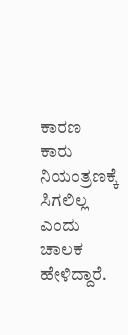ಕಾರಣ ಕಾರು ನಿಯಂತ್ರಣಕ್ಕೆ ಸಿಗಲಿಲ್ಲ ಎಂದು ಚಾಲಕ ಹೇಳಿದ್ದಾರೆ.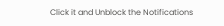Click it and Unblock the Notifications